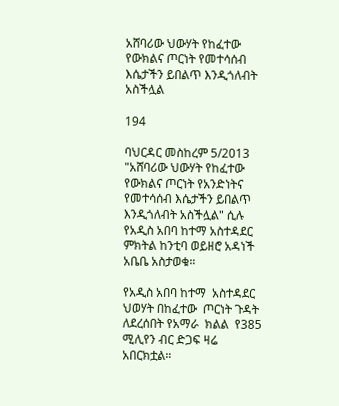አሸባሪው ህውሃት የከፈተው የውክልና ጦርነት የመተሳሰብ እሴታችን ይበልጥ እንዲጎለብት አስችሏል

194

ባህርዳር መስከረም 5/2013 "አሸባሪው ህውሃት የከፈተው የውክልና ጦርነት የአንድነትና የመተሳሰብ እሴታችን ይበልጥ እንዲጎለብት አስችሏል" ሲሉ የአዲስ አበባ ከተማ አስተዳደር ምክትል ከንቲባ ወይዘሮ አዳነች አቤቤ አስታወቁ።

የአዲስ አበባ ከተማ  አስተዳደር ህወሃት በከፈተው  ጦርነት ጉዳት ለደረሰበት የአማራ  ክልል  የ385 ሚሊየን ብር ድጋፍ ዛሬ አበርክቷል።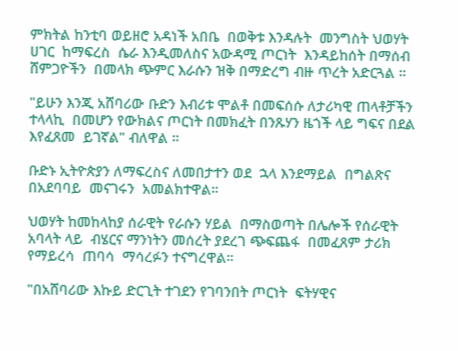ምክትል ከንቲባ ወይዘሮ አዳነች አበቤ  በወቅቱ እንዳሉት  መንግስት ህወሃት  ሀገር  ከማፍረስ  ሴራ እንዲመለስና አውዳሚ ጦርነት  እንዳይከሰት በማሰብ  ሸምጋዮችን  በመላክ ጭምር እራሱን ዝቅ በማድረግ ብዙ ጥረት አድርጓል ።

"ይሁን እንጂ አሸባሪው ቡድን እብሪቱ ሞልቶ በመፍሰሱ ለታሪካዊ ጠላቶቻችን ተላላኪ  በመሆን የውክልና ጦርነት በመክፈት በንጹሃን ዜጎች ላይ ግፍና በደል እየፈጸመ  ይገኛል" ብለዋል ።

ቡድኑ ኢትዮጵያን ለማፍረስና ለመበታተን ወደ  ኋላ እንደማይል  በግልጽና በአደባባይ  መናገሩን  አመልክተዋል።

ህወሃት ከመከላከያ ሰራዊት የራሱን ሃይል  በማስወጣት በሌሎች የሰራዊት  አባላት ላይ  ብሄርና ማንነትን መሰረት ያደረገ ጭፍጨፋ  በመፈጸም ታሪክ የማይረሳ  ጠባሳ  ማሳረፉን ተናግረዋል።

"በአሸባሪው እኩይ ድርጊት ተገደን የገባንበት ጦርነት  ፍትሃዊና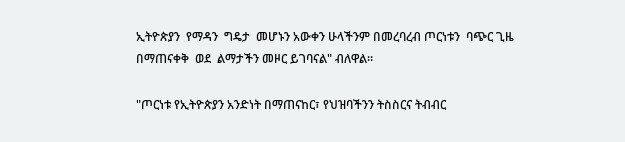ኢትዮጵያን  የማዳን  ግዴታ  መሆኑን አውቀን ሁላችንም በመረባረብ ጦርነቱን  ባጭር ጊዜ በማጠናቀቅ  ወደ  ልማታችን መዞር ይገባናል" ብለዋል።

"ጦርነቱ የኢትዮጵያን አንድነት በማጠናከር፣ የህዝባችንን ትስስርና ትብብር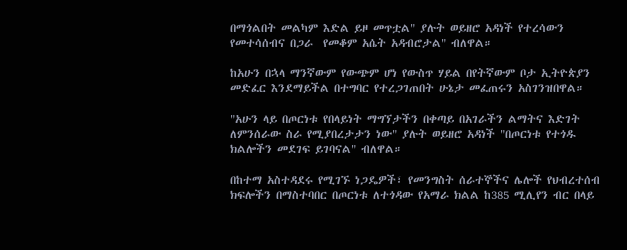በማጎልበት መልካም እድል ይዞ መጥቷል" ያሉት ወይዘሮ አዳነች የተረሳውን የመተሳሰብና በጋራ  የመቆም አሴት አዳብሮታል" ብለዋል።

ከአሁን በኋላ ማንኛውም የውጭም ሆነ የውስጥ ሃይል በየትኛውም ቦታ ኢትዮጵያን መድፈር እንደማይችል በተግባር የተረጋገጠበት ሁኔታ መፈጠሩን አስገንዝበዋል።

"አሁን ላይ በጦርነቱ የበላይነት ማግኘታችን በቀጣይ በአገራችን ልማትና እድገት ለምንሰራው ስራ የሚያበረታታን ነው" ያሉት ወይዘሮ አዳነች "በጦርነቱ የተጎዱ ክልሎችን መደገፍ ይገባናል" ብለዋል።

በከተማ አስተዳደሩ የሚገኙ ነጋዴዎች፣ የመንግስት ሰራተኞችና ሌሎች የህብረተሰብ ክፍሎችን በማስተባበር በጦርነቱ ለተጎዳው የአማራ ክልል ከ385 ሚሊየን ብር በላይ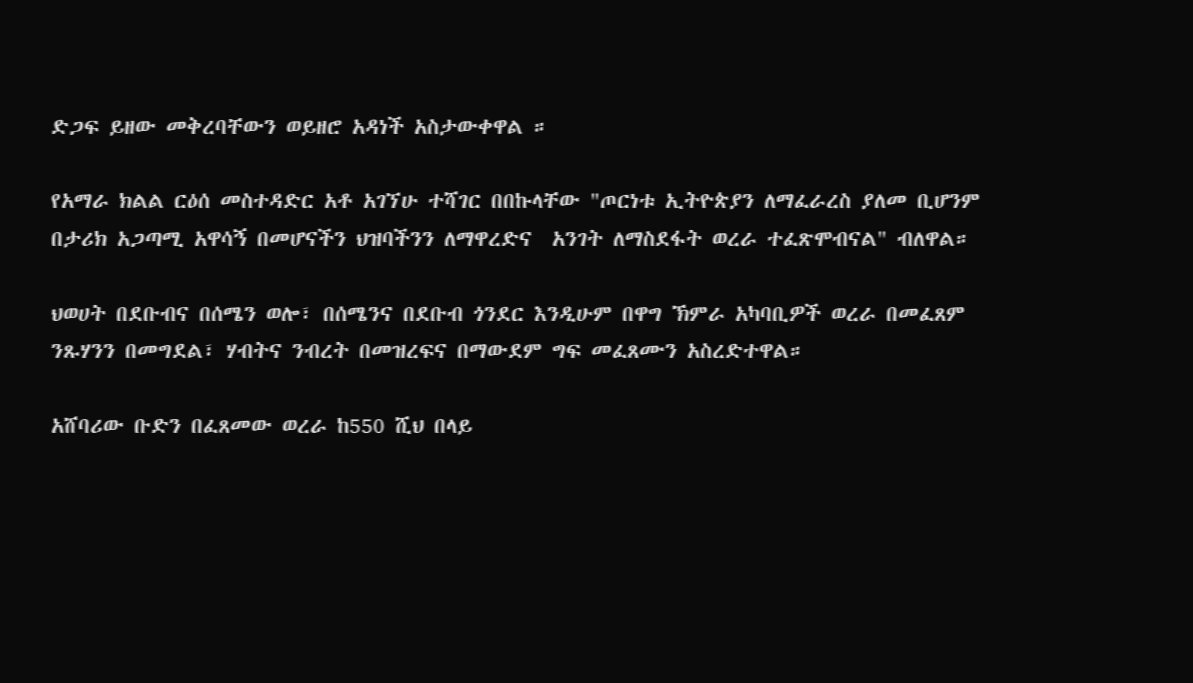ድጋፍ ይዘው መቅረባቸውን ወይዘሮ አዳነች አስታውቀዋል ።

የአማራ ክልል ርዕሰ መስተዳድር አቶ አገኘሁ ተሻገር በበኩላቸው "ጦርነቱ ኢትዮጵያን ለማፈራረስ ያለመ ቢሆንም በታሪክ አጋጣሚ አዋሳኝ በመሆናችን ህዝባችንን ለማዋረድና  አንገት ለማስደፋት ወረራ ተፈጽሞብናል" ብለዋል።

ህወሀት በደቡብና በሰሜን ወሎ፣ በሰሜንና በደቡብ ጎንደር እንዲሁም በዋግ ኽምራ አካባቢዎች ወረራ በመፈጸም ንጹሃንን በመግደል፣ ሃብትና ንብረት በመዝረፍና በማውደም ግፍ መፈጸሙን አስረድተዋል።

አሸባሪው ቡድን በፈጸመው ወረራ ከ550 ሺህ በላይ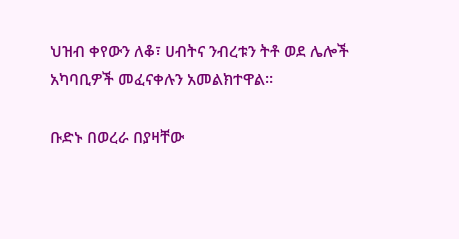ህዝብ ቀየውን ለቆ፣ ሀብትና ንብረቱን ትቶ ወደ ሌሎች አካባቢዎች መፈናቀሉን አመልክተዋል።

ቡድኑ በወረራ በያዛቸው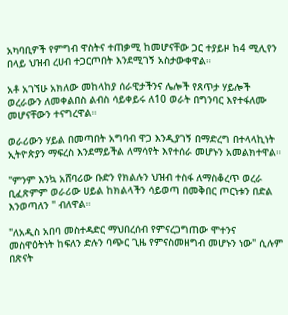አካባቢዎች የምግብ ዋስትና ተጠቃሚ ከመሆናቸው ጋር ተያይዞ ከ4 ሚሊየን በላይ ህዝብ ረሀብ ተጋርጦበት እንደሚገኝ አስታውቀዋል።

አቶ አገኘሁ አክለው መከላከያ ሰራዊታችንና ሌሎች የጸጥታ ሃይሎች ወረራውን ለመቀልበስ ልብስ ሳይቀይሩ ለ10 ወራት በግንባር እየተፋለሙ መሆናቸውን ተናግረዋል።

ወራሪውን ሃይል በመጣበት አግባብ ዋጋ እንዲያገኝ በማድረግ በተላላኪነት ኢትዮጵያን ማፍረስ እንደማይችል ለማሳየት እየተሰራ መሆኑን አመልክተዋል።

"ምንም እንኳ አሸባሪው ቡድን የክልሉን ህዝብ ተስፋ ለማስቆረጥ ወረራ ቢፈጽምም ወራሪው ሀይል ከክልላችን ሳይወጣ በመቅበር ጦርነቱን በድል እንወጣለን " ብለዋል።

"ለአዲስ አበባ መስተዳድር ማህበረሰብ የምናረጋግጠው ሞተንና መስዋዕትነት ከፍለን ድሉን ባጭር ጊዜ የምናስመዘግብ መሆኑን ነው" ሲሉም በጽናት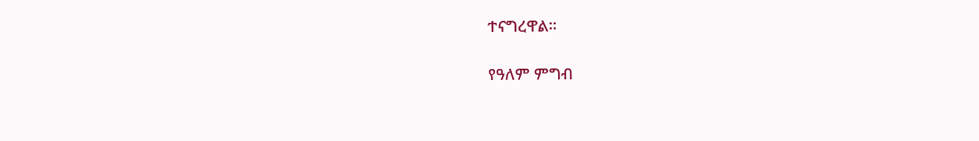ተናግረዋል።

የዓለም ምግብ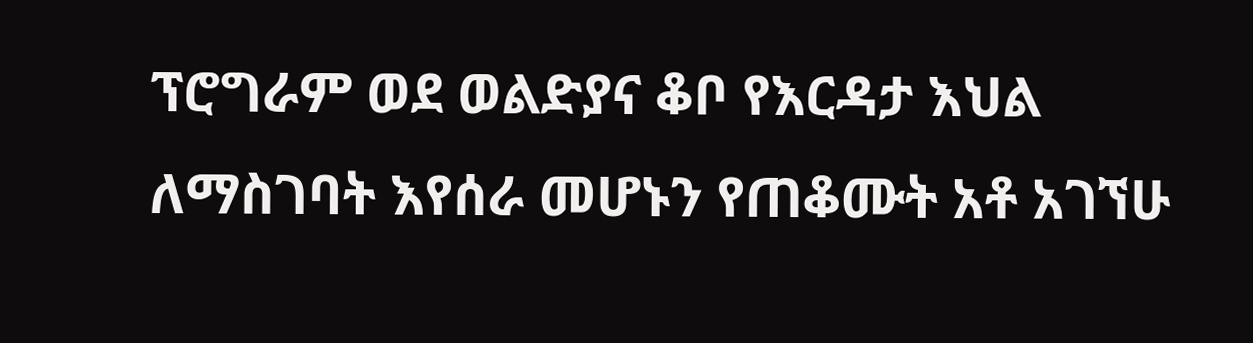ፕሮግራም ወደ ወልድያና ቆቦ የእርዳታ እህል ለማስገባት እየሰራ መሆኑን የጠቆሙት አቶ አገኘሁ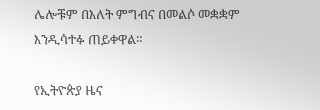ሌሎቹም በእለት ምግብና በመልሶ መቋቋም እንዲሳተፉ ጠይቀዋል።

የኢትዮጵያ ዜና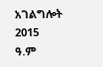አገልግሎት
2015
ዓ.ም